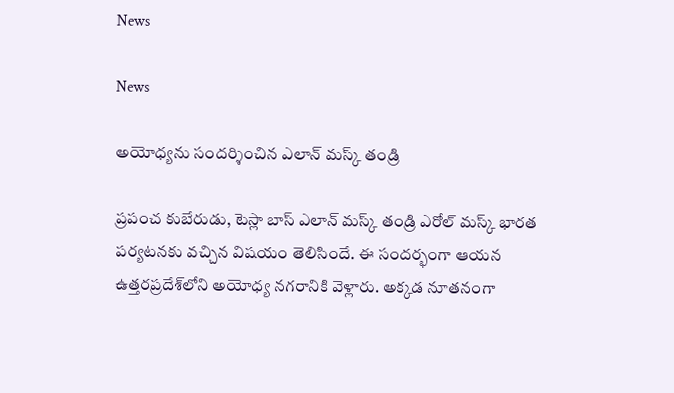News

News

అయోధ్యను సందర్శించిన ఎలాన్‌ మస్క్‌ తండ్రి

ప్రపంచ కుబేరుడు, టెస్లా బాస్‌ ఎలాన్‌ మస్క్‌ తండ్రి ఎరోల్‌ మస్క్‌ భారత పర్యటనకు వచ్చిన విషయం తెలిసిందే. ఈ సందర్భంగా ఆయన ఉత్తరప్రదేశ్‌లోని అయోధ్య నగరానికి వెళ్లారు. అక్కడ నూతనంగా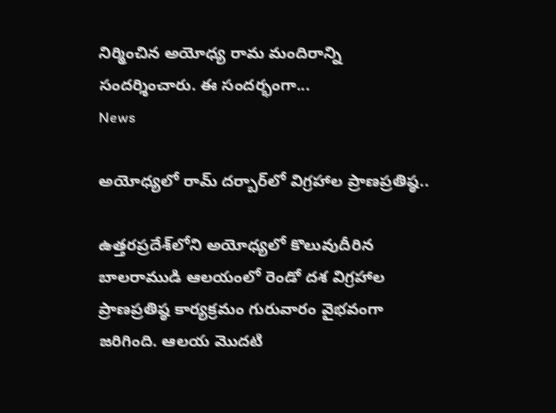నిర్మించిన అయోధ్య రామ మందిరాన్ని సందర్శించారు. ఈ సందర్భంగా...
News

అయోధ్యలో రామ్ దర్బార్‌లో విగ్రహాల ప్రాణప్రతిష్ఠ..

ఉత్తరప్రదేశ్‌లోని అయోధ్యలో కొలువుదీరిన బాలరాముడి ఆలయంలో రెండో దశ విగ్రహాల ప్రాణప్రతిష్ఠ కార్యక్రమం గురువారం వైభవంగా జరిగింది. ఆలయ మొదటి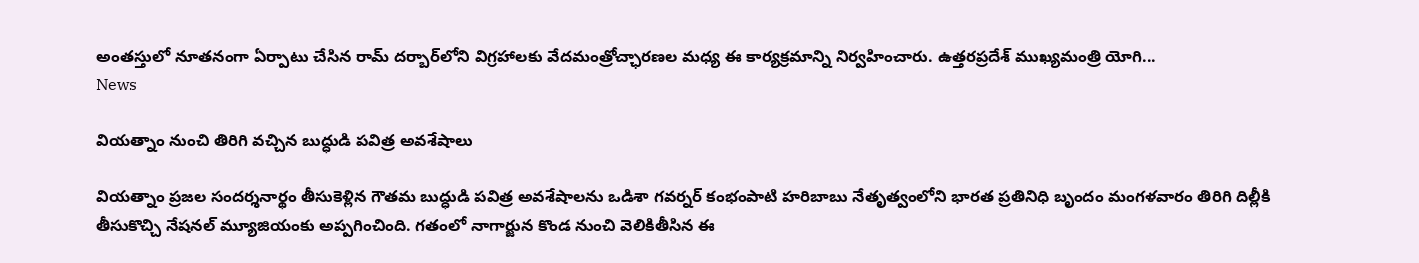అంతస్తులో నూతనంగా ఏర్పాటు చేసిన రామ్ దర్బార్‌లోని విగ్రహాలకు వేదమంత్రోచ్ఛారణల మధ్య ఈ కార్యక్రమాన్ని నిర్వహించారు. ఉత్తరప్రదేశ్ ముఖ్యమంత్రి యోగి...
News

వియత్నాం నుంచి తిరిగి వచ్చిన బుద్ధుడి పవిత్ర అవశేషాలు

వియత్నాం ప్రజల సందర్శనార్థం తీసుకెళ్లిన గౌతమ బుద్ధుడి పవిత్ర అవశేషాలను ఒడిశా గవర్నర్‌ కంభంపాటి హరిబాబు నేతృత్వంలోని భారత ప్రతినిధి బృందం మంగళవారం తిరిగి దిల్లీకి తీసుకొచ్చి నేషనల్‌ మ్యూజియంకు అప్పగించింది. గతంలో నాగార్జున కొండ నుంచి వెలికితీసిన ఈ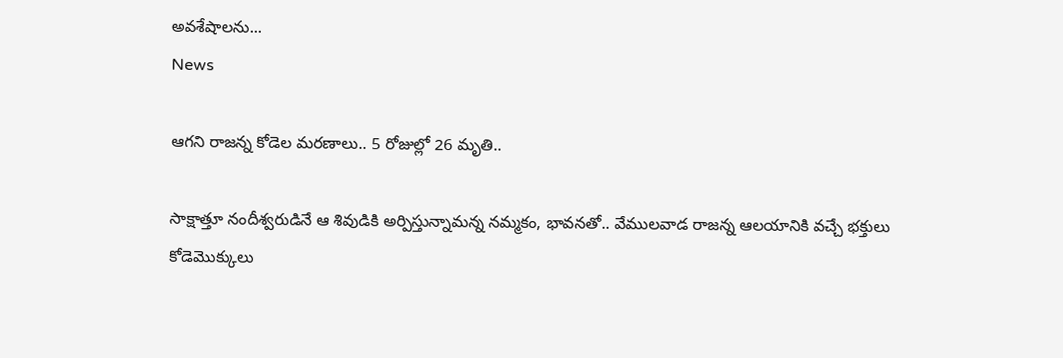అవశేషాలను...
News

ఆగని రాజన్న కోడెల మరణాలు.. 5 రోజుల్లో 26 మృతి..

సాక్షాత్తూ నందీశ్వరుడినే ఆ శివుడికి అర్పిస్తున్నామన్న నమ్మకం, భావనతో.. వేములవాడ రాజన్న ఆలయానికి వచ్చే భక్తులు కోడెమొక్కులు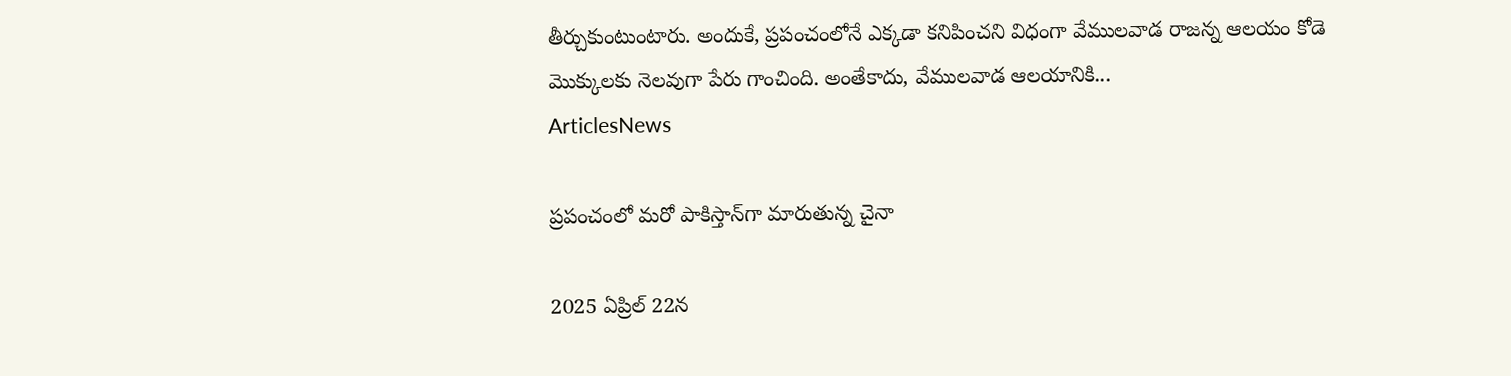తీర్చుకుంటుంటారు. అందుకే, ప్రపంచంలోనే ఎక్కడా కనిపించని విధంగా వేములవాడ రాజన్న ఆలయం కోడె మొక్కులకు నెలవుగా పేరు గాంచింది. అంతేకాదు, వేములవాడ ఆలయానికి...
ArticlesNews

ప్రపంచంలో మరో పాకిస్తాన్‌గా మారుతున్న చైనా

2025 ఏప్రిల్ 22న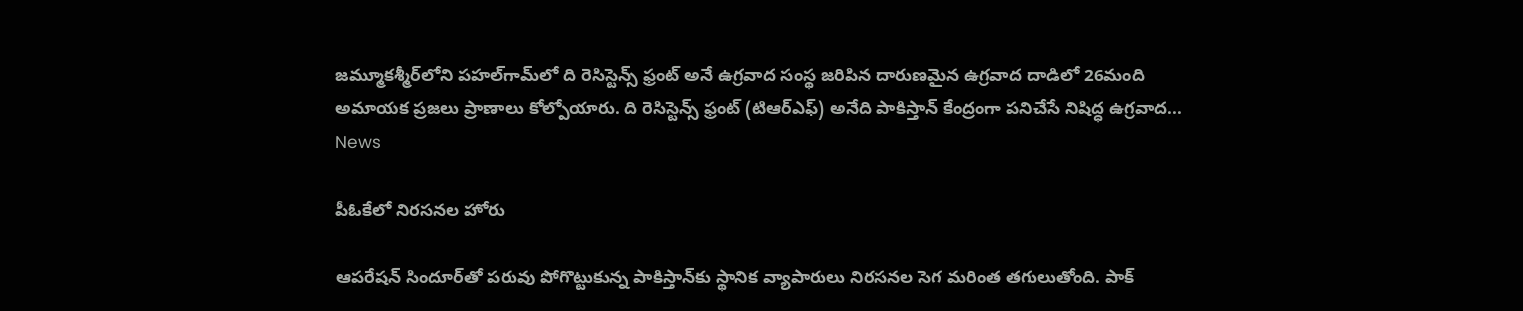జమ్మూకశ్మీర్‌లోని పహల్‌గామ్‌లో ది రెసిస్టెన్స్ ఫ్రంట్ అనే ఉగ్రవాద సంస్థ జరిపిన దారుణమైన ఉగ్రవాద దాడిలో 26మంది అమాయక ప్రజలు ప్రాణాలు కోల్పోయారు. ది రెసిస్టెన్స్ ఫ్రంట్ (టిఆర్ఎఫ్) అనేది పాకిస్తాన్ కేంద్రంగా పనిచేసే నిషిద్ధ ఉగ్రవాద...
News

పీఓకేలో నిరసనల హోరు

ఆపరేషన్‌ సిందూర్‌తో పరువు పోగొట్టుకున్న పాకిస్తాన్‌కు స్థానిక వ్యాపారులు నిరసనల సెగ మరింత తగులుతోంది. పాక్‌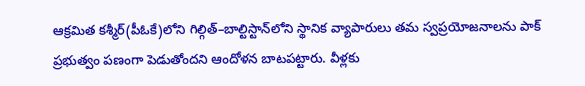ఆక్రమిత కశ్మీర్‌(పీఓకే)లోని గిల్గిత్‌–బాల్టిస్టాన్‌లోని స్థానిక వ్యాపారులు తమ స్వప్రయోజనాలను పాక్‌ ప్రభుత్వం పణంగా పెడుతోందని ఆందోళన బాటపట్టారు. వీళ్లకు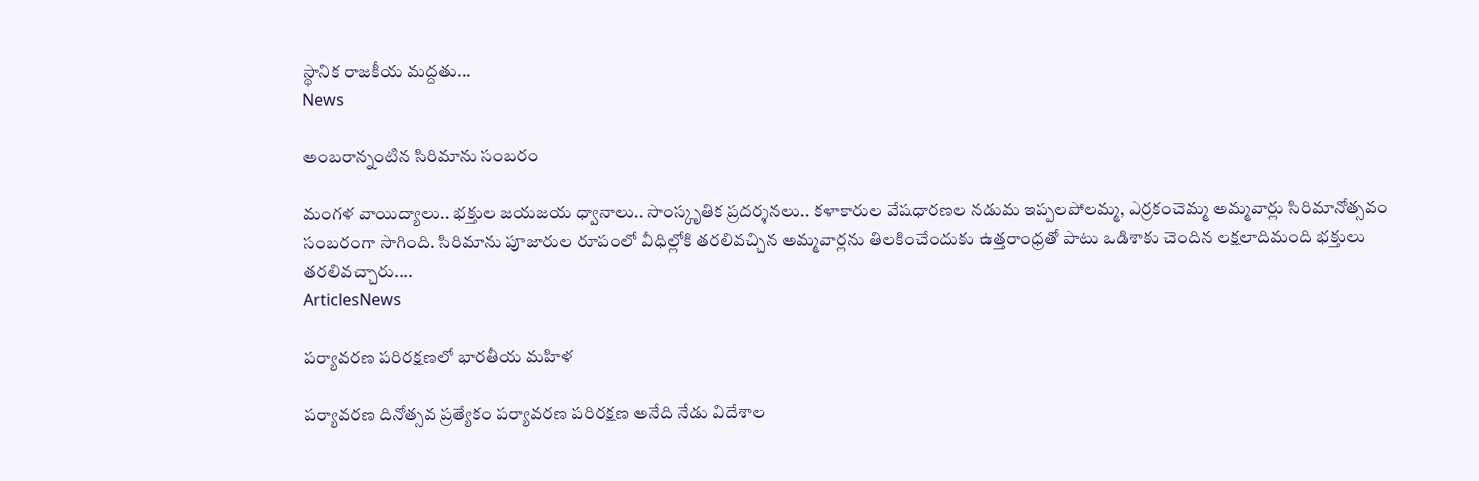స్థానిక రాజకీయ మద్దతు...
News

అంబరాన్నంటిన సిరిమాను సంబరం

మంగళ వాయిద్యాలు.. భక్తుల జయజయ ధ్వానాలు.. సాంస్కృతిక ప్రదర్శనలు.. కళాకారుల వేషధారణల నడుమ ఇప్పలపోలమ్మ, ఎర్రకంచెమ్మ అమ్మవార్లు సిరిమానోత్సవం సంబరంగా సాగింది. సిరిమాను పూజారుల రూపంలో వీధిల్లోకి తరలివచ్చిన అమ్మవార్లను తిలకించేందుకు ఉత్తరాంధ్రతో పాటు ఒడిశాకు చెందిన లక్షలాదిమంది భక్తులు తరలివచ్చారు....
ArticlesNews

పర్యావరణ పరిరక్షణలో భారతీయ మహిళ

పర్యావరణ దినోత్సవ ప్రత్యేకం పర్యావరణ పరిరక్షణ అనేది నేడు విదేశాల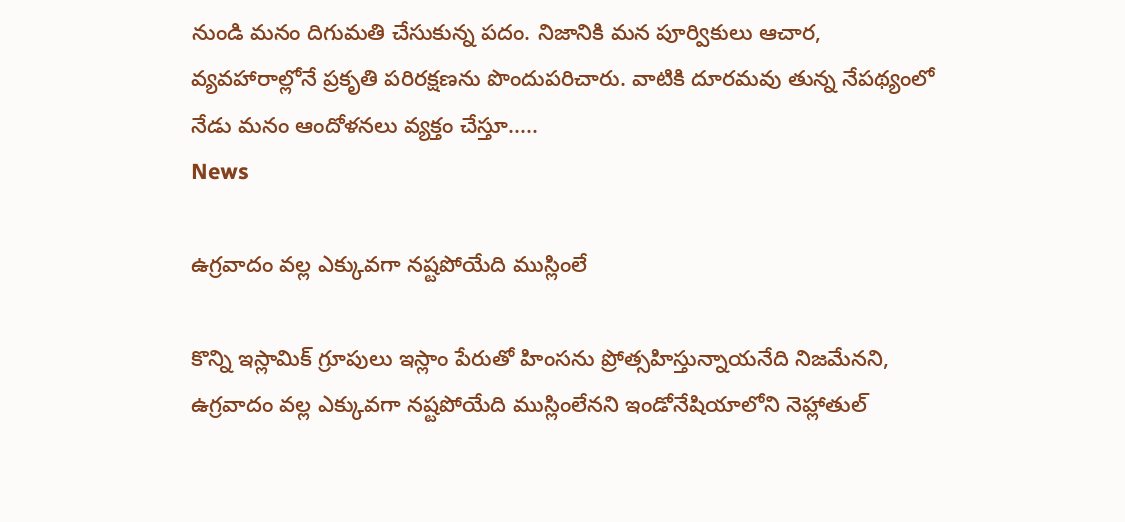నుండి మనం దిగుమతి చేసుకున్న పదం. నిజానికి మన పూర్వికులు ఆచార, వ్యవహారాల్లోనే ప్రకృతి పరిరక్షణను పొందుపరిచారు. వాటికి దూరమవు తున్న నేపథ్యంలో నేడు మనం ఆందోళనలు వ్యక్తం చేస్తూ.....
News

ఉగ్రవాదం వల్ల ఎక్కువగా నష్టపోయేది ముస్లింలే

కొన్ని ఇస్లామిక్ గ్రూపులు ఇస్లాం పేరుతో హింసను ప్రోత్సహిస్తున్నాయనేది నిజమేనని, ఉగ్రవాదం వల్ల ఎక్కువగా నష్టపోయేది ముస్లింలేనని ఇండోనేషియాలోని నెహ్లాతుల్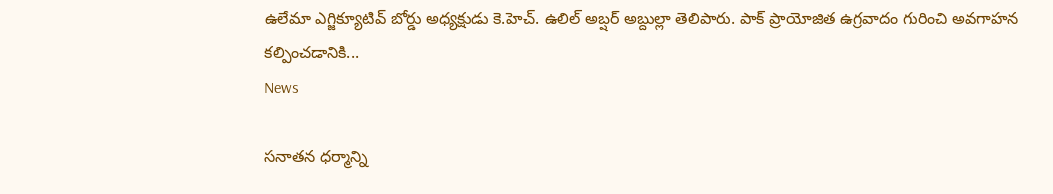ఉలేమా ఎగ్జిక్యూటివ్ బోర్డు అధ్యక్షుడు కె.హెచ్. ఉలిల్ అబ్షర్ అబ్దుల్లా తెలిపారు. పాక్ ప్రాయోజిత ఉగ్రవాదం గురించి అవగాహన కల్పించడానికి...
News

సనాతన ధర్మాన్ని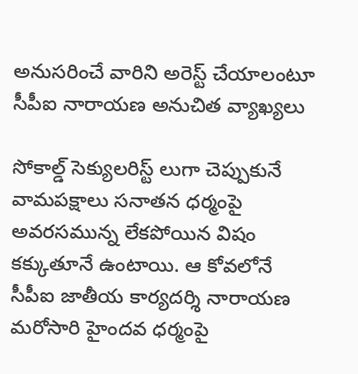అనుసరించే వారిని అరెస్ట్ చేయాలంటూ సీపీఐ నారాయణ అనుచిత వ్యాఖ్యలు

సోకాల్డ్ సెక్యులరిస్ట్ లుగా చెప్పుకునే వామపక్షాలు సనాతన ధర్మంపై అవరసమున్న లేకపోయిన విషం కక్కుతూనే ఉంటాయి. ఆ కోవలోనే సీపీఐ జాతీయ కార్యదర్శి నారాయణ మరోసారి హైందవ ధర్మంపై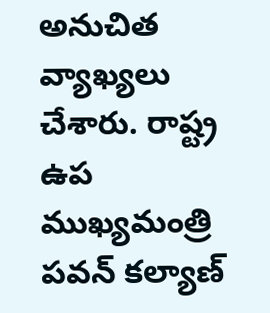అనుచిత వ్యాఖ్యలు చేశారు. రాష్ట్ర ఉప ముఖ్యమంత్రి పవన్ కల్యాణ్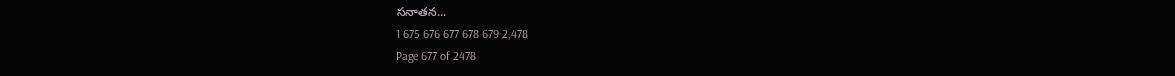సనాతన...
1 675 676 677 678 679 2,478
Page 677 of 2478